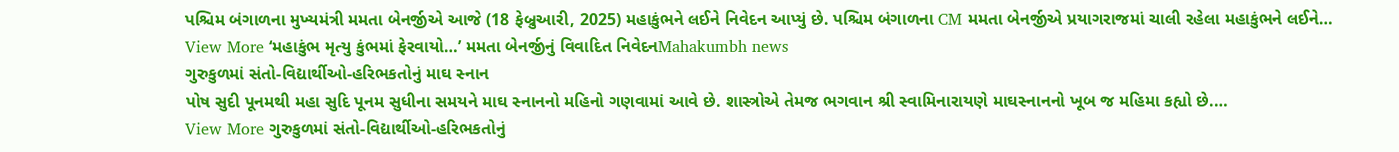પશ્ચિમ બંગાળના મુખ્યમંત્રી મમતા બેનર્જીએ આજે (18 ફેબ્રુઆરી, 2025) મહાકુંભને લઈને નિવેદન આપ્યું છે. પશ્ચિમ બંગાળના CM મમતા બેનર્જીએ પ્રયાગરાજમાં ચાલી રહેલા મહાકુંભને લઈને…
View More ‘મહાકુંભ મૃત્યુ કુંભમાં ફેરવાયો…’ મમતા બેનર્જીનું વિવાદિત નિવેદનMahakumbh news
ગુરુકુળમાં સંતો-વિદ્યાર્થીઓ-હરિભકતોનું માઘ સ્નાન
પોષ સુદી પૂનમથી મહા સુદિ પૂનમ સુધીના સમયને માઘ સ્નાનનો મહિનો ગણવામાં આવે છે. શાસ્ત્રોએ તેમજ ભગવાન શ્રી સ્વામિનારાયણે માઘસ્નાનનો ખૂબ જ મહિમા કહ્યો છે.…
View More ગુરુકુળમાં સંતો-વિદ્યાર્થીઓ-હરિભકતોનું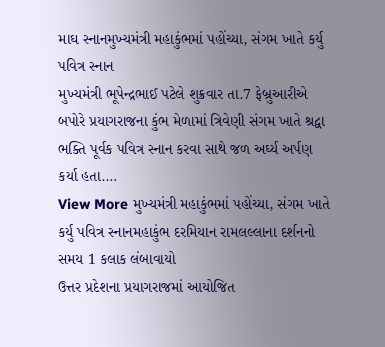માઘ સ્નાનમુખ્યમંત્રી મહાકુંભમાં પહોંચ્યા, સંગમ ખાતે કર્યુ પવિત્ર સ્નાન
મુખ્યમંત્રી ભૂપેન્દ્રભાઈ પટેલે શુક્રવાર તા.7 ફેબ્રુઆરીએ બપોરે પ્રયાગરાજના કુંભ મેળામાં ત્રિવેણી સંગમ ખાતે શ્રદ્વા ભક્તિ પૂર્વક પવિત્ર સ્નાન કરવા સાથે જળ અર્ઘ્ય અર્પણ કર્યા હતા.…
View More મુખ્યમંત્રી મહાકુંભમાં પહોંચ્યા, સંગમ ખાતે કર્યુ પવિત્ર સ્નાનમહાકુંભ દરમિયાન રામલલ્લાના દર્શનનો સમય 1 કલાક લંબાવાયો
ઉત્તર પ્રદેશના પ્રયાગરાજમાં આયોજિત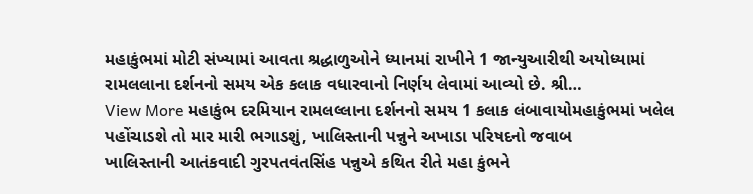મહાકુંભમાં મોટી સંખ્યામાં આવતા શ્રદ્ધાળુઓને ધ્યાનમાં રાખીને 1 જાન્યુઆરીથી અયોધ્યામાં રામલલાના દર્શનનો સમય એક કલાક વધારવાનો નિર્ણય લેવામાં આવ્યો છે. શ્રી…
View More મહાકુંભ દરમિયાન રામલલ્લાના દર્શનનો સમય 1 કલાક લંબાવાયોમહાકુંભમાં ખલેલ પહોંચાડશે તો માર મારી ભગાડશું, ખાલિસ્તાની પન્નુને અખાડા પરિષદનો જવાબ
ખાલિસ્તાની આતંકવાદી ગુરપતવંતસિંહ પન્નુએ કથિત રીતે મહા કુંભને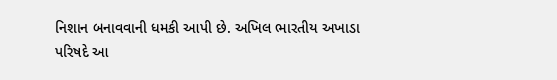નિશાન બનાવવાની ધમકી આપી છે. અખિલ ભારતીય અખાડા પરિષદે આ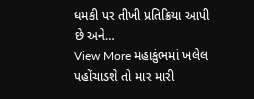ધમકી પર તીખી પ્રતિક્રિયા આપી છે અને…
View More મહાકુંભમાં ખલેલ પહોંચાડશે તો માર મારી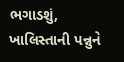ભગાડશું, ખાલિસ્તાની પન્નુને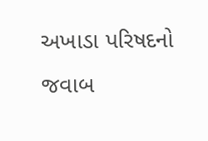અખાડા પરિષદનો જવાબ